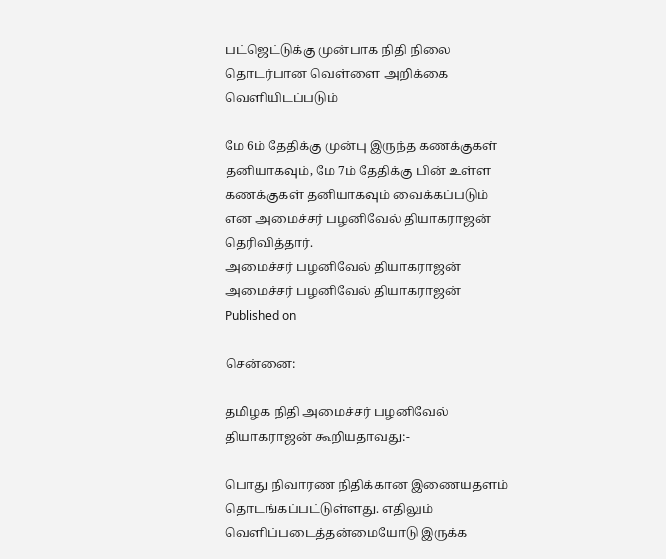பட்ஜெட்டுக்கு முன்பாக நிதி நிலை தொடர்பான வெள்ளை அறிக்கை வெளியிடப்படும்

மே 6ம் தேதிக்கு முன்பு இருந்த கணக்குகள் தனியாகவும், மே 7ம் தேதிக்கு பின் உள்ள கணக்குகள் தனியாகவும் வைக்கப்படும் என அமைச்சர் பழனிவேல் தியாகராஜன் தெரிவித்தார்.
அமைச்சர் பழனிவேல் தியாகராஜன்
அமைச்சர் பழனிவேல் தியாகராஜன்
Published on

சென்னை:

தமிழக நிதி அமைச்சர் பழனிவேல் தியாகராஜன் கூறியதாவது:-

பொது நிவாரண நிதிக்கான இணையதளம் தொடங்கப்பட்டுள்ளது. எதிலும்  வெளிப்படைத்தன்மையோடு இருக்க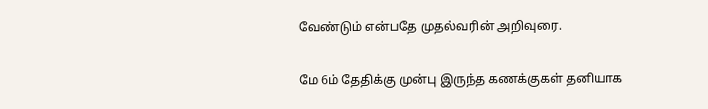வேண்டும் என்பதே முதல்வரின் அறிவுரை.

மே 6ம் தேதிக்கு முன்பு இருந்த கணக்குகள் தனியாக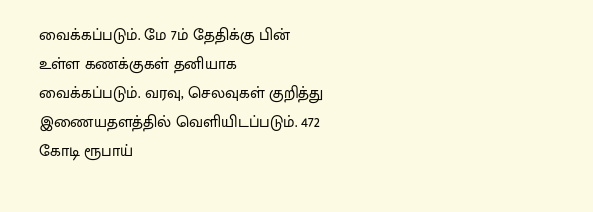வைக்கப்படும். மே 7ம் தேதிக்கு பின் உள்ள கணக்குகள் தனியாக வைக்கப்படும். வரவு, செலவுகள் குறித்து இணையதளத்தில் வெளியிடப்படும். 472 கோடி ரூபாய்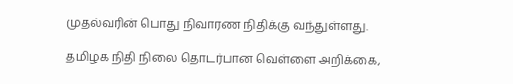முதல்வரின் பொது நிவாரண நிதிக்கு வந்துள்ளது.

தமிழக நிதி நிலை தொடர்பான வெள்ளை அறிக்கை,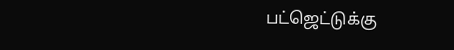பட்ஜெட்டுக்கு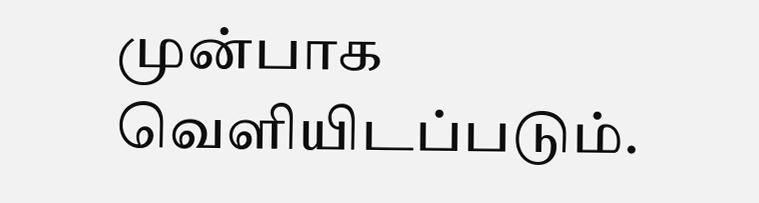முன்பாக வெளியிடப்படும்.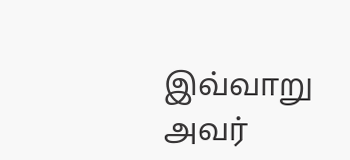இவ்வாறு அவர்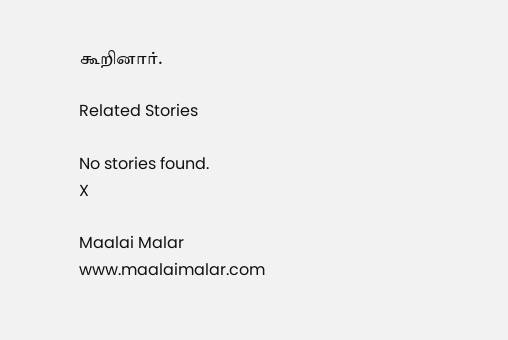கூறினார்.

Related Stories

No stories found.
X

Maalai Malar
www.maalaimalar.com